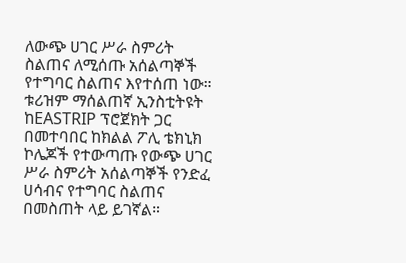ለውጭ ሀገር ሥራ ስምሪት ስልጠና ለሚሰጡ አሰልጣኞች የተግባር ስልጠና እየተሰጠ ነው።
ቱሪዝም ማሰልጠኛ ኢንስቲትዩት ከEASTRIP ፕሮጀክት ጋር በመተባበር ከክልል ፖሊ ቴክኒክ ኮሌጆች የተውጣጡ የውጭ ሀገር ሥራ ስምሪት አሰልጣኞች የንድፈ ሀሳብና የተግባር ስልጠና በመስጠት ላይ ይገኛል።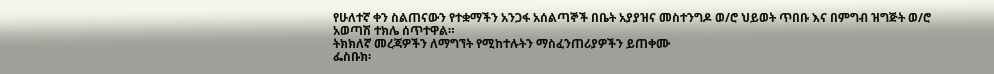የሁለተኛ ቀን ስልጠናውን የተቋማችን አንጋፋ አሰልጣኞች በቤት አያያዝና መስተንግዶ ወ/ሮ ህይወት ጥበቡ እና በምግብ ዝግጅት ወ/ሮ አወጣሽ ተክሌ ሰጥተዋል።
ትክክለኛ መረጃዎችን ለማግኘት የሚከተሉትን ማስፈንጠሪያዎችን ይጠቀሙ
ፌስቡክ፡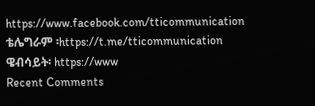https://www.facebook.com/tticommunication
ቴሌግራም ፡https://t.me/tticommunication
ዌብሳይት፡ https://www
Recent Comments